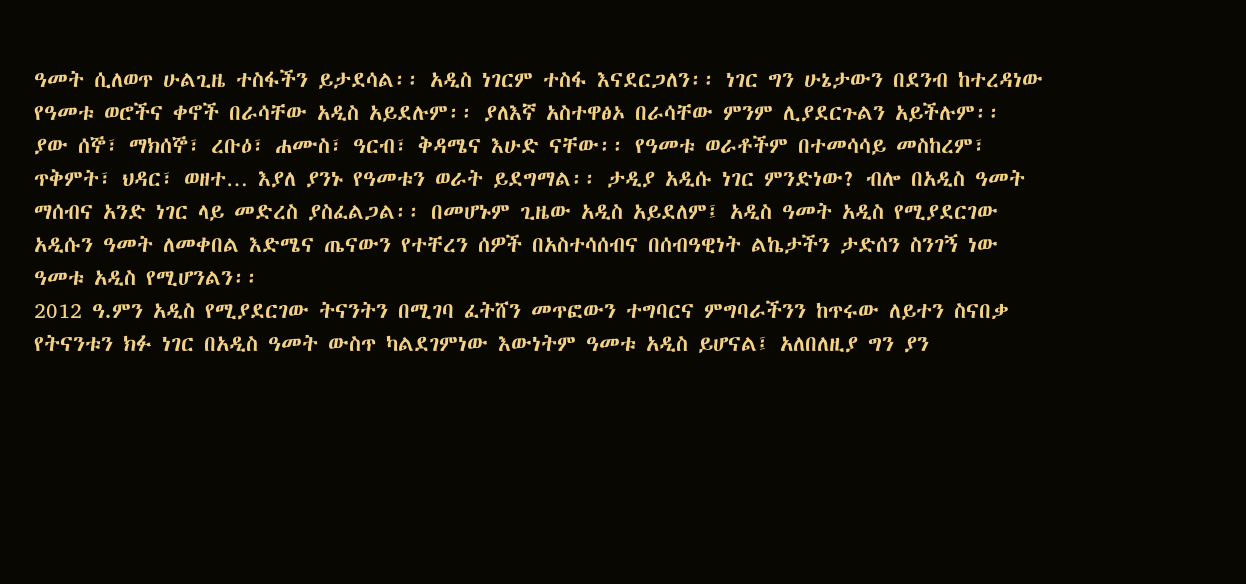ዓመት ሲለወጥ ሁልጊዜ ተስፋችን ይታደሳል፡፡ አዲስ ነገርም ተስፋ እናደርጋለን፡፡ ነገር ግን ሁኔታውን በደንብ ከተረዳነው የዓመቱ ወሮችና ቀኖች በራሳቸው አዲስ አይደሉም፡፡ ያለእኛ አስተዋፅኦ በራሳቸው ምንም ሊያደርጉልን አይችሉም፡፡
ያው ሰኞ፣ ማክሰኞ፣ ረቡዕ፣ ሐሙስ፣ ዓርብ፣ ቅዳሜና እሁድ ናቸው፡፡ የዓመቱ ወራቶችም በተመሳሳይ መስከረም፣ ጥቅምት፣ ህዳር፣ ወዘተ… እያለ ያንኑ የዓመቱን ወራት ይደግማል፡፡ ታዲያ አዲሱ ነገር ምንድነው? ብሎ በአዲስ ዓመት ማሰብና አንድ ነገር ላይ መድረስ ያስፈልጋል፡፡ በመሆኑም ጊዜው አዲስ አይደለም፤ አዲስ ዓመት አዲስ የሚያደርገው አዲሱን ዓመት ለመቀበል እድሜና ጤናውን የተቸረን ሰዎች በአስተሳሰብና በሰብዓዊነት ልኬታችን ታድሰን ስንገኝ ነው ዓመቱ አዲስ የሚሆንልን፡፡
2012 ዓ.ምን አዲስ የሚያደርገው ትናንትን በሚገባ ፈትሸን መጥፎውን ተግባርና ምግባራችንን ከጥሩው ለይተን ስናበቃ የትናንቱን ክፉ ነገር በአዲስ ዓመት ውስጥ ካልደገምነው እውነትም ዓመቱ አዲስ ይሆናል፤ አለበለዚያ ግን ያን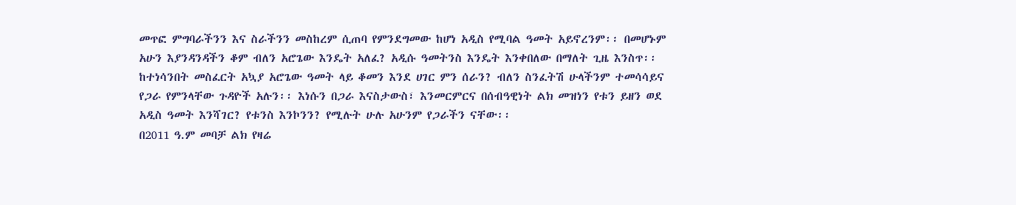መጥፎ ምግባራችንን እና ስራችንን መስከረም ሲጠባ የምንደግመው ከሆነ አዲስ የሚባል ዓመት አይኖረንም፡፡ በመሆኑም አሁን እያንዳንዳችን ቆም ብለን አሮጌው እንዴት አለፈ? አዲሱ ዓመትንስ እንዴት እንቀበለው በማለት ጊዜ እንስጥ፡፡
ከተነሳንበት መስፈርት አኳያ አሮጌው ዓመት ላይ ቆመን እንደ ሀገር ምን ሰራን? ብለን ስንፈትሽ ሁላችንም ተመሳሳይና የጋራ የምንላቸው ጉዳዮች አሉን፡፡ እነሱን በጋራ እናስታውስ፣ እንመርምርና በሰብዓዊነት ልክ መዝነን የቱን ይዘን ወደ አዲስ ዓመት እንሻገር? የቱንስ እንኮንን? የሚሉት ሁሉ አሁንም የጋራችን ናቸው፡፡
በ2011 ዓ.ም መባቻ ልክ የዛሬ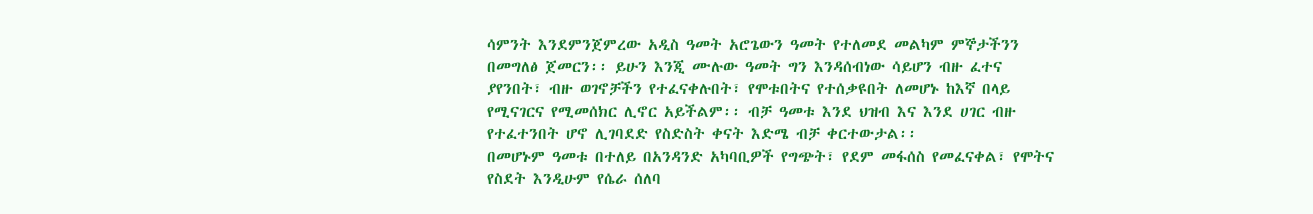ሳምንት እንደምንጀምረው አዲስ ዓመት አሮጌውን ዓመት የተለመደ መልካም ምኞታችንን በመግለፅ ጀመርን፡፡ ይሁን እንጂ ሙሉው ዓመት ግን እንዳሰብነው ሳይሆን ብዙ ፈተና ያየንበት፣ ብዙ ወገኖቻችን የተፈናቀሉበት፣ የሞቱበትና የተሰቃዩበት ለመሆኑ ከእኛ በላይ የሚናገርና የሚመሰክር ሊኖር አይችልም፡፡ ብቻ ዓመቱ እንደ ህዝብ እና እንደ ሀገር ብዙ የተፈተንበት ሆኖ ሊገባደድ የስድስት ቀናት እድሜ ብቻ ቀርተውታል፡፡
በመሆኑም ዓመቱ በተለይ በአንዳንድ አካባቢዎች የግጭት፣ የደም መፋሰስ የመፈናቀል፣ የሞትና የስደት እንዲሁም የሴራ ሰለባ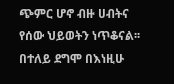ጭምር ሆኖ ብዙ ሀብትና የሰው ህይወትን ነጥቆናል፡፡ በተለይ ደግሞ በእነዚሁ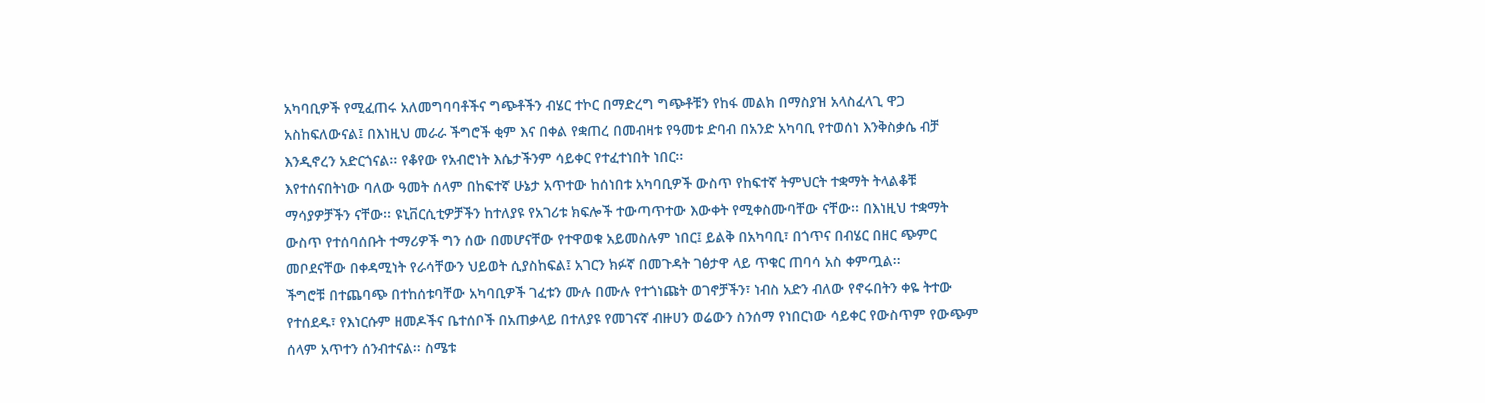አካባቢዎች የሚፈጠሩ አለመግባባቶችና ግጭቶችን ብሄር ተኮር በማድረግ ግጭቶቹን የከፋ መልክ በማስያዝ አላስፈላጊ ዋጋ አስከፍለውናል፤ በእነዚህ መራራ ችግሮች ቂም እና በቀል የቋጠረ በመብዛቱ የዓመቱ ድባብ በአንድ አካባቢ የተወሰነ እንቅስቃሴ ብቻ እንዲኖረን አድርጎናል፡፡ የቆየው የአብሮነት እሴታችንም ሳይቀር የተፈተነበት ነበር፡፡
እየተሰናበትነው ባለው ዓመት ሰላም በከፍተኛ ሁኔታ አጥተው ከሰነበቱ አካባቢዎች ውስጥ የከፍተኛ ትምህርት ተቋማት ትላልቆቹ ማሳያዎቻችን ናቸው፡፡ ዩኒቨርሲቲዎቻችን ከተለያዩ የአገሪቱ ክፍሎች ተውጣጥተው እውቀት የሚቀስሙባቸው ናቸው፡፡ በእነዚህ ተቋማት ውስጥ የተሰባሰቡት ተማሪዎች ግን ሰው በመሆናቸው የተዋወቁ አይመስሉም ነበር፤ ይልቅ በአካባቢ፣ በጎጥና በብሄር በዘር ጭምር መቦደናቸው በቀዳሚነት የራሳቸውን ህይወት ሲያስከፍል፤ አገርን ክፉኛ በመጉዳት ገፅታዋ ላይ ጥቁር ጠባሳ አስ ቀምጧል፡፡
ችግሮቹ በተጨባጭ በተከሰቱባቸው አካባቢዎች ገፈቱን ሙሉ በሙሉ የተጎነጩት ወገኖቻችን፣ ነብስ አድን ብለው የኖሩበትን ቀዬ ትተው የተሰደዱ፣ የእነርሱም ዘመዶችና ቤተሰቦች በአጠቃላይ በተለያዩ የመገናኛ ብዙሀን ወሬውን ስንሰማ የነበርነው ሳይቀር የውስጥም የውጭም ሰላም አጥተን ሰንብተናል፡፡ ስሜቱ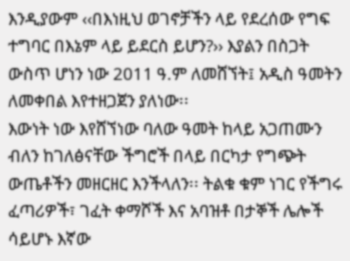እንዲያውም ‹‹በእነዚህ ወገኖቻችን ላይ የደረሰው የግፍ ተግባር በእኔም ላይ ይደርስ ይሆን?›› እያልን በስጋት ውስጥ ሆነን ነው 2011 ዓ.ም ለመሸኘት፤ አዲስ ዓመትን ለመቀበል እየተዘጋጀን ያለነው፡፡
እውነት ነው እየሸኘነው ባለው ዓመት ከላይ አጋጠሙን ብለን ከገለፅናቸው ችግሮች በላይ በርካታ የግጭት ውጤቶችን መዘርዘር እንችላለን፡፡ ትልቁ ቁም ነገር የችግሩ ፈጣሪዎች፣ ገፈት ቀማሾች እና አባዝቶ በታኞች ሌሎች ሳይሆኑ እኛው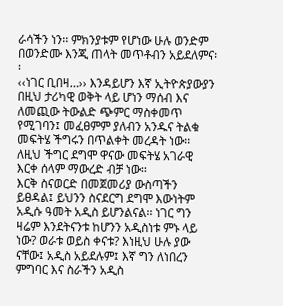ራሳችን ነን፡፡ ምክንያቱም የሆነው ሁሉ ወንድም በወንድሙ እንጂ ጠላት መጥቶብን አይደለምና፡፡
‹‹ነገር ቢበዛ…›› እንዳይሆን እኛ ኢትዮጵያውያን በዚህ ታሪካዊ ወቅት ላይ ሆነን ማሰብ እና ለመጪው ትውልድ ጭምር ማስቀመጥ የሚገባን፤ መፈፀምም ያለብን አንዱና ትልቁ መፍትሄ ችግሩን በጥልቀት መረዳት ነው፡፡ ለዚህ ችግር ደግሞ ዋናው መፍትሄ አገራዊ እርቀ ሰላም ማውረድ ብቻ ነው፡፡
እርቅ ስናወርድ በመጀመሪያ ውስጣችን ይፀዳል፤ ይህንን ስናደርግ ደግሞ እውነትም አዲሱ ዓመት አዲስ ይሆንልናል፡፡ ነገር ግን ዛሬም እንደትናንቱ ከሆንን አዲስነቱ ምኑ ላይ ነው? ወራቱ ወይስ ቀናቱ? እነዚህ ሁሉ ያው ናቸው፤ አዲስ አይደሉም፤ እኛ ግን ለነበረን ምግባር እና ስራችን አዲስ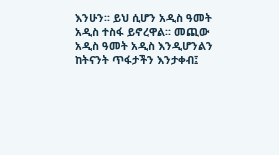እንሁን፡፡ ይህ ሲሆን አዲስ ዓመት አዲስ ተስፋ ይኖረዋል፡፡ መጪው አዲስ ዓመት አዲስ እንዲሆንልን ከትናንት ጥፋታችን እንታቀብ፤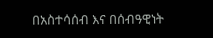በአስተሳሰብ እና በሰብዓዊነት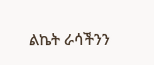ልኬት ራሳችንን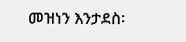መዝነን እንታደስ፡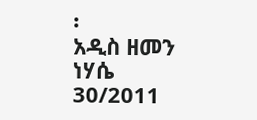፡
አዲስ ዘመን ነሃሴ 30/2011